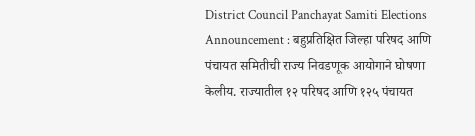District Council Panchayat Samiti Elections Announcement : बहुप्रतिक्षित जिल्हा परिषद आणि पंचायत समितीची राज्य निवडणूक आयोगाने घोषणा केलीय. राज्यातील १२ परिषद आणि १२५ पंचायत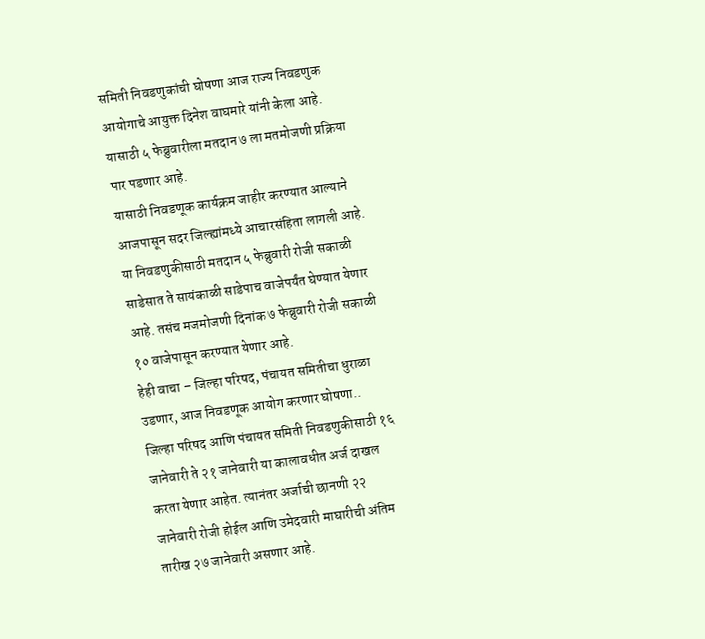समिती निवडणुकांची घोषणा आज राज्य निवडणुक आयोगाचे आयुक्त दिनेश वाघमारे यांनी केला आहे. यासाठी ५ फेब्रुवारीला मतदान ७ ला मतमोजणी प्रक्रिया पार पडणार आहे.
यासाठी निवडणूक कार्यक्रम जाहीर करण्यात आल्याने आजपासून सदर जिल्ह्यांमध्ये आचारसंहिता लागली आहे. या निवडणुकीसाठी मतदान ५ फेब्रुवारी रोजी सकाळी साडेसात ते सायंकाळी साडेपाच वाजेपर्यंत घेण्यात येणार आहे. तसंच मजमोजणी दिनांक ७ फेब्रुवारी रोजी सकाळी १० वाजेपासून करण्यात येणार आहे.
हेही वाचा – जिल्हा परिषद, पंचायत समितीचा धुराळा उडणार, आज निवडणूक आयोग करणार घोषणा..
जिल्हा परिषद आणि पंचायत समिती निवडणुकीसाठी १६ जानेवारी ते २१ जानेवारी या कालावधीत अर्ज दाखल करता येणार आहेत. त्यानंतर अर्जाची छानणी २२ जानेवारी रोजी होईल आणि उमेदवारी माघारीची अंतिम तारीख २७ जानेवारी असणार आहे.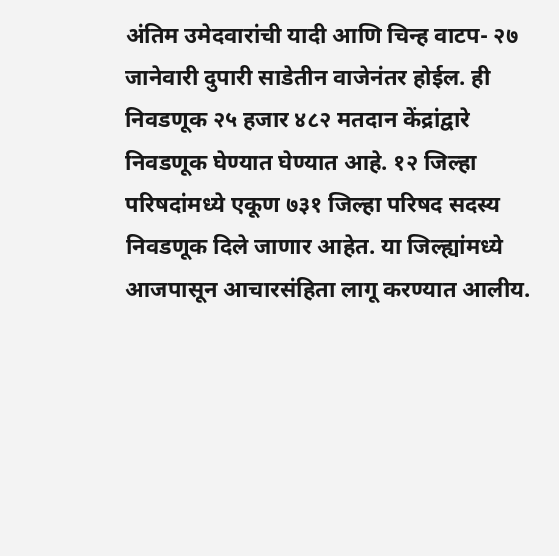अंतिम उमेदवारांची यादी आणि चिन्ह वाटप- २७ जानेवारी दुपारी साडेतीन वाजेनंतर होईल. ही निवडणूक २५ हजार ४८२ मतदान केंद्रांद्वारे निवडणूक घेण्यात घेण्यात आहे. १२ जिल्हा परिषदांमध्ये एकूण ७३१ जिल्हा परिषद सदस्य निवडणूक दिले जाणार आहेत. या जिल्ह्यांमध्ये आजपासून आचारसंहिता लागू करण्यात आलीय.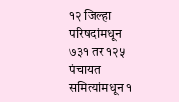१२ जिल्हा परिषदांमधून ७३१ तर १२५ पंचायत समित्यांमधून १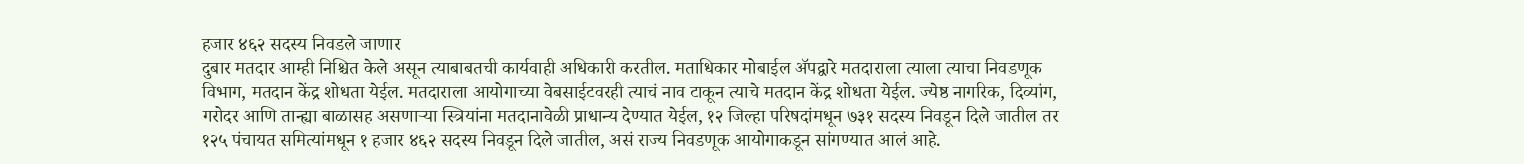हजार ४६२ सदस्य निवडले जाणार
दुबार मतदार आम्ही निश्चित केले असून त्याबाबतची कार्यवाही अधिकारी करतील. मताधिकार मोबाईल ॲपद्वारे मतदाराला त्याला त्याचा निवडणूक विभाग, मतदान केंद्र शोधता येईल. मतदाराला आयोगाच्या वेबसाईटवरही त्याचं नाव टाकून त्याचे मतदान केंद्र शोधता येईल. ज्येष्ठ नागरिक, दिव्यांग, गरोदर आणि तान्ह्या बाळासह असणाऱ्या स्त्रियांना मतदानावेळी प्राधान्य देण्यात येईल, १२ जिल्हा परिषदांमधून ७३१ सदस्य निवडून दिले जातील तर १२५ पंचायत समित्यांमधून १ हजार ४६२ सदस्य निवडून दिले जातील, असं राज्य निवडणूक आयोगाकडून सांगण्यात आलं आहे.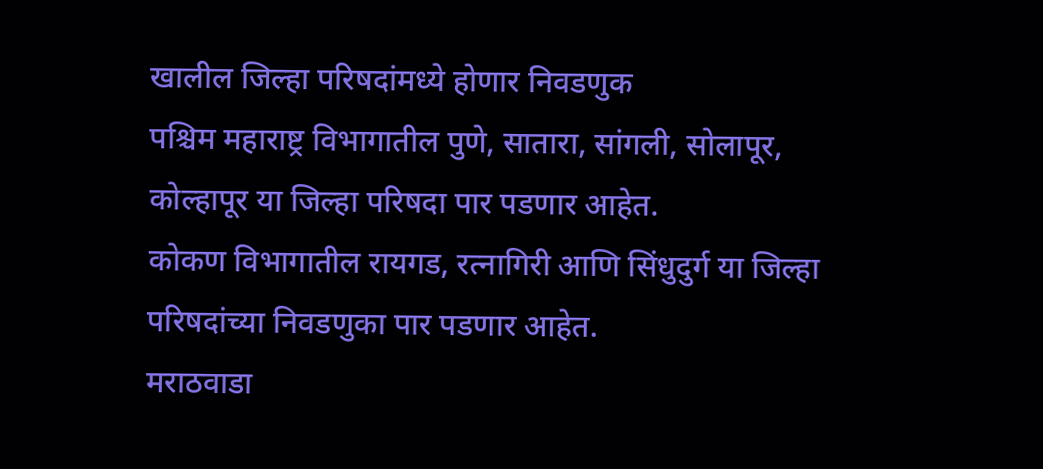खालील जिल्हा परिषदांमध्ये होणार निवडणुक
पश्चिम महाराष्ट्र विभागातील पुणे, सातारा, सांगली, सोलापूर, कोल्हापूर या जिल्हा परिषदा पार पडणार आहेत.
कोकण विभागातील रायगड, रत्नागिरी आणि सिंधुदुर्ग या जिल्हा परिषदांच्या निवडणुका पार पडणार आहेत.
मराठवाडा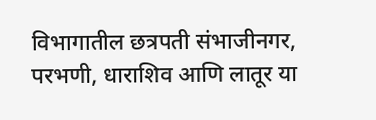विभागातील छत्रपती संभाजीनगर, परभणी, धाराशिव आणि लातूर या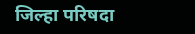जिल्हा परिषदा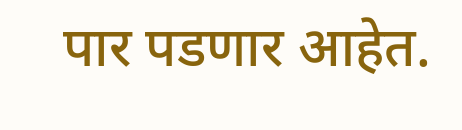पार पडणार आहेत.